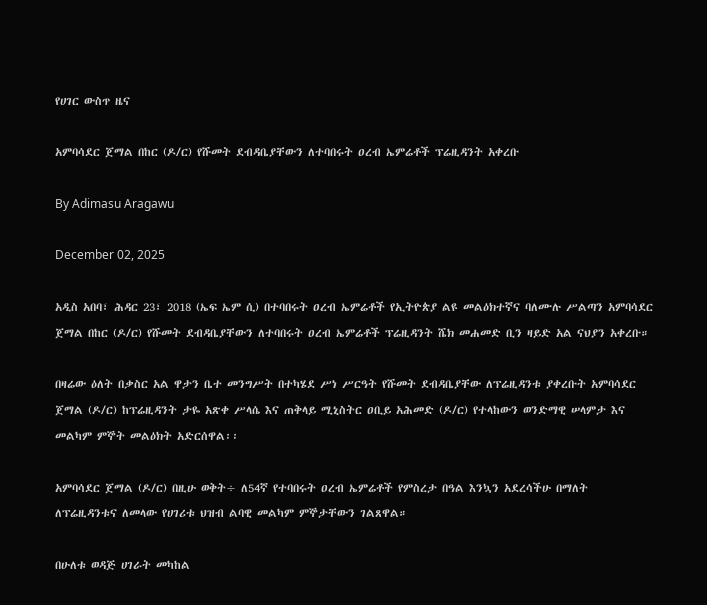የሀገር ውስጥ ዜና

አምባሳደር ጀማል በከር (ዶ/ር) የሹመት ደብዳቤያቸውን ለተባበሩት ዐረብ ኤምሬቶች ፕሬዚዳንት አቀረቡ

By Adimasu Aragawu

December 02, 2025

አዲስ አበባ፣ ሕዳር 23፣ 2018 (ኤፍ ኤም ሲ) በተባበሩት ዐረብ ኤምሬቶች የኢትዮጵያ ልዩ መልዕክተኛና ባለሙሉ ሥልጣን አምባሳደር ጀማል በከር (ዶ/ር) የሹመት ደብዳቤያቸውን ለተባበሩት ዐረብ ኤምሬቶች ፕሬዚዳንት ሼክ መሐመድ ቢን ዛይድ አል ናህያን አቀረቡ።

በዛሬው ዕለት በቃስር አል ዋታን ቤተ መንግሥት በተካሄደ ሥነ ሥርዓት የሹመት ደብዳቤያቸው ለፕሬዚዳንቱ ያቀረቡት አምባሳደር ጀማል (ዶ/ር) ከፕሬዚዳንት ታዬ አጽቀ ሥላሴ እና ጠቅላይ ሚኒስትር ዐቢይ አሕመድ (ዶ/ር) የተላከውን ወንድማዊ ሠላምታ እና መልካም ምኞት መልዕክት አድርሰዋል፡፡

አምባሳደር ጀማል (ዶ/ር) በዚሁ ወቅት÷ ለ54ኛ የተባበሩት ዐረብ ኤምሬቶች የምስረታ በዓል እንኳን አደረሳችሁ በማለት ለፕሬዚዳንቱና ለመላው የሀገሪቱ ህዝብ ልባዊ መልካም ምኞታቸውን ገልጸዋል።

በሁለቱ ወዳጅ ሀገራት መካከል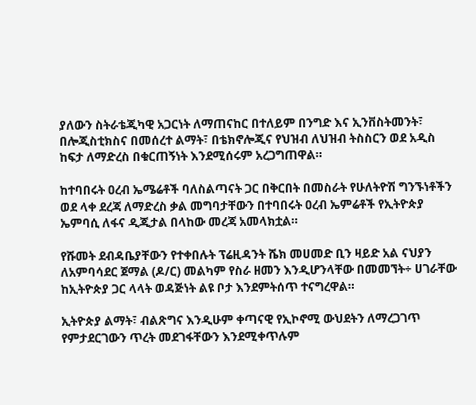ያለውን ስትራቴጂካዊ አጋርነት ለማጠናከር በተለይም በንግድ እና ኢንቨስትመንት፣ በሎጂስቲክስና በመሰረተ ልማት፣ በቴክኖሎጂና የህዝብ ለህዝብ ትስስርን ወደ አዲስ ከፍታ ለማድረስ በቁርጠኝነት እንደሚሰሩም አረጋግጠዋል።

ከተባበሩት ዐረብ ኤሜሬቶች ባለስልጣናት ጋር በቅርበት በመስራት የሁለትዮሽ ግንኙነቶችን ወደ ላቀ ደረጃ ለማድረስ ቃል መግባታቸውን በተባበሩት ዐረብ ኤምሬቶች የኢትዮጵያ ኤምባሲ ለፋና ዲጂታል በላከው መረጃ አመላክቷል።

የሹመት ደብዳቤያቸውን የተቀበሉት ፕሬዚዳንት ሼክ መሀመድ ቢን ዛይድ አል ናህያን ለአምባሳደር ጀማል (ዶ/ር) መልካም የስራ ዘመን እንዲሆንላቸው በመመኘት÷ ሀገራቸው ከኢትዮጵያ ጋር ላላት ወዳጅነት ልዩ ቦታ እንደምትሰጥ ተናግረዋል።

ኢትዮጵያ ልማት፣ ብልጽግና እንዲሁም ቀጣናዊ የኢኮኖሚ ውህደትን ለማረጋገጥ የምታደርገውን ጥረት መደገፋቸውን እንደሚቀጥሉም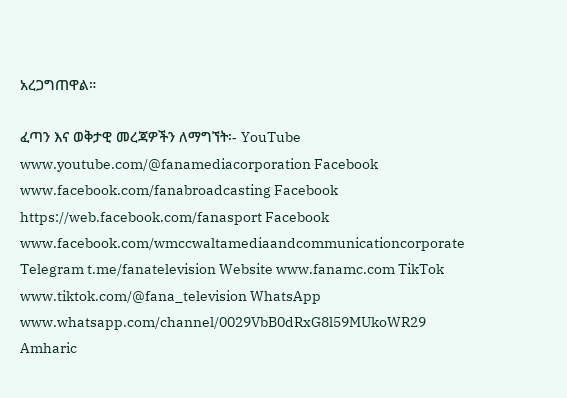አረጋግጠዋል።

ፈጣን እና ወቅታዊ መረጃዎችን ለማግኘት፡- YouTube www.youtube.com/@fanamediacorporation Facebook www.facebook.com/fanabroadcasting Facebook https://web.facebook.com/fanasport Facebook www.facebook.com/wmccwaltamediaandcommunicationcorporate Telegram t.me/fanatelevision Website www.fanamc.com TikTok www.tiktok.com/@fana_television WhatsApp www.whatsapp.com/channel/0029VbB0dRxG8l59MUkoWR29 Amharic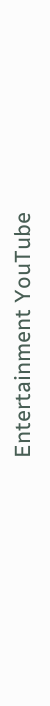Entertainment YouTube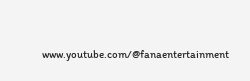www.youtube.com/@fanaentertainment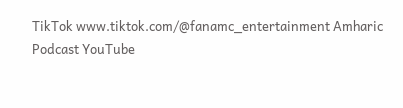TikTok www.tiktok.com/@fanamc_entertainment Amharic Podcast YouTube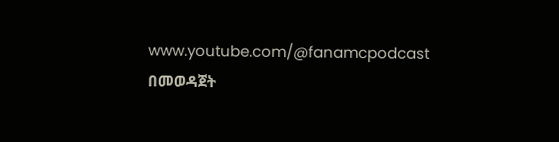www.youtube.com/@fanamcpodcast በመወዳጀት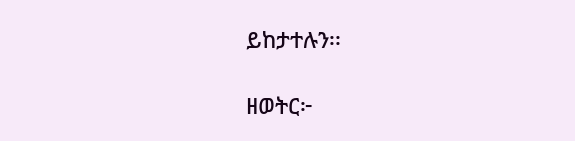ይከታተሉን፡፡

ዘወትር፦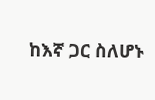ከእኛ ጋር ስለሆኑ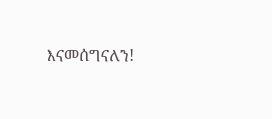እናመሰግናለን!